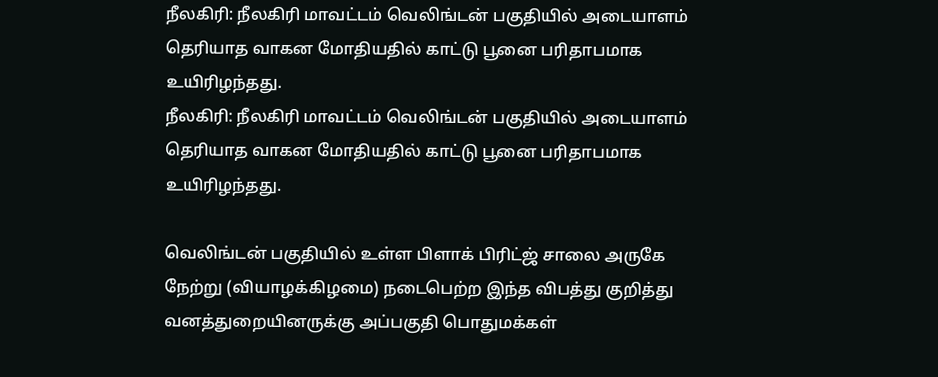நீலகிரி: நீலகிரி மாவட்டம் வெலிங்டன் பகுதியில் அடையாளம் தெரியாத வாகன மோதியதில் காட்டு பூனை பரிதாபமாக உயிரிழந்தது.
நீலகிரி: நீலகிரி மாவட்டம் வெலிங்டன் பகுதியில் அடையாளம் தெரியாத வாகன மோதியதில் காட்டு பூனை பரிதாபமாக உயிரிழந்தது.

வெலிங்டன் பகுதியில் உள்ள பிளாக் பிரிட்ஜ் சாலை அருகே நேற்று (வியாழக்கிழமை) நடைபெற்ற இந்த விபத்து குறித்து வனத்துறையினருக்கு அப்பகுதி பொதுமக்கள்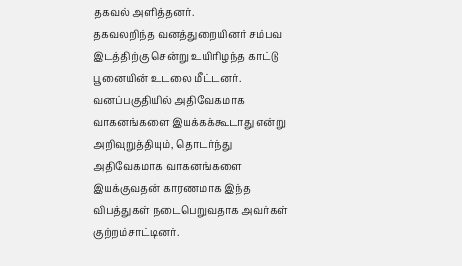தகவல் அளித்தனர்.
தகவலறிந்த வனத்துறையினர் சம்பவ இடத்திற்கு சென்று உயிரிழந்த காட்டு பூனையின் உடலை மீட்டனர். வனப்பகுதியில் அதிவேகமாக வாகனங்களை இயக்கக்கூடாது என்று அறிவுறுத்தியும், தொடர்ந்து அதிவேகமாக வாகனங்களை இயக்குவதன் காரணமாக இந்த விபத்துகள் நடைபெறுவதாக அவர்கள் குற்றம்சாட்டினர்.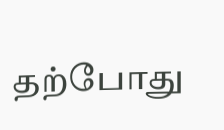தற்போது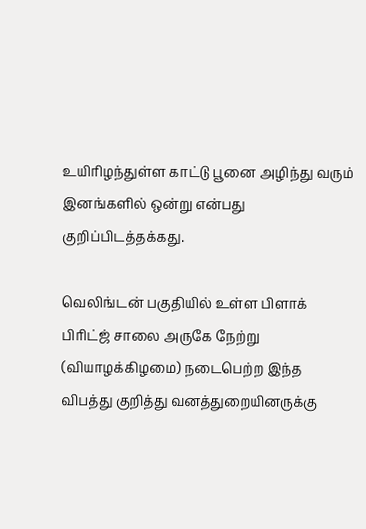உயிரிழந்துள்ள காட்டு பூனை அழிந்து வரும் இனங்களில் ஒன்று என்பது குறிப்பிடத்தக்கது.

வெலிங்டன் பகுதியில் உள்ள பிளாக் பிரிட்ஜ் சாலை அருகே நேற்று (வியாழக்கிழமை) நடைபெற்ற இந்த விபத்து குறித்து வனத்துறையினருக்கு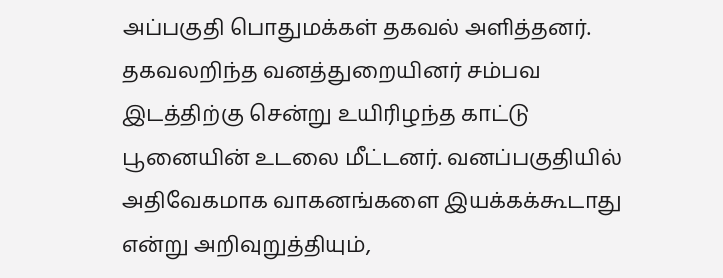அப்பகுதி பொதுமக்கள் தகவல் அளித்தனர்.
தகவலறிந்த வனத்துறையினர் சம்பவ இடத்திற்கு சென்று உயிரிழந்த காட்டு பூனையின் உடலை மீட்டனர். வனப்பகுதியில் அதிவேகமாக வாகனங்களை இயக்கக்கூடாது என்று அறிவுறுத்தியும்,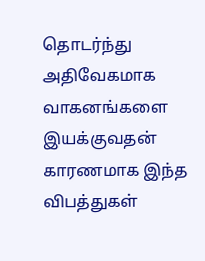தொடர்ந்து அதிவேகமாக வாகனங்களை இயக்குவதன் காரணமாக இந்த விபத்துகள்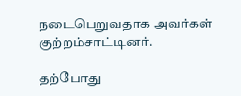நடைபெறுவதாக அவர்கள் குற்றம்சாட்டினர்.

தற்போது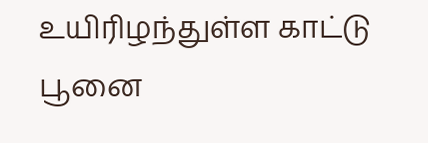உயிரிழந்துள்ள காட்டு பூனை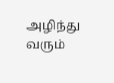அழிந்து வரும்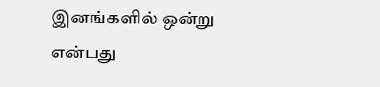இனங்களில் ஒன்று என்பது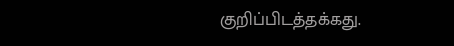குறிப்பிடத்தக்கது.